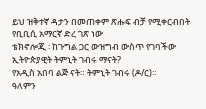ይህ ዝቅተኛ ዳታን በመጠቀም ጽሑፍ ብቻ የሚቀርብበት የቢቢሲ አማርኛ ድረ ገጽ ነው
ቴክኖሎጂ ፡ ከጉግል ጋር ውዝግብ ውስጥ የገባችው ኢትዮጵያዊት ትምኒት ገብሩ ማናት?
የአዲስ አበባ ልጅ ናት። ትምኒት ገብሩ (ዶ/ር)።
ዓለምን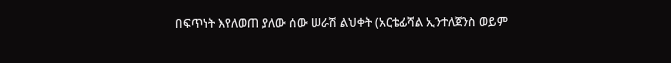በፍጥነት እየለወጠ ያለው ሰው ሠራሽ ልህቀት (አርቴፊሻል ኢንተለጀንስ ወይም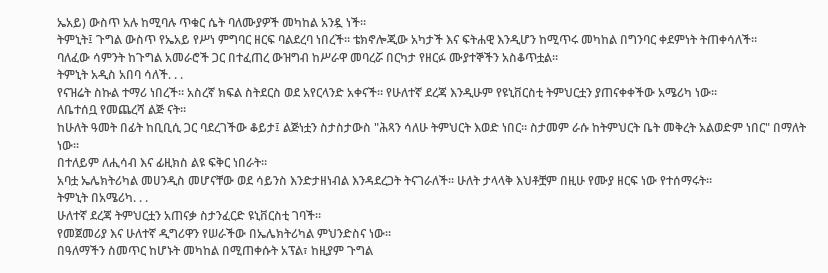ኤአይ) ውስጥ አሉ ከሚባሉ ጥቁር ሴት ባለሙያዎች መካከል አንዷ ነች።
ትምኒት፤ ጉግል ውስጥ የኤአይ የሥነ ምግባር ዘርፍ ባልደረባ ነበረች። ቴክኖሎጂው አካታች እና ፍትሐዊ እንዲሆን ከሚጥሩ መካከል በግንባር ቀደምነት ትጠቀሳለች።
ባለፈው ሳምንት ከጉግል አመራሮች ጋር በተፈጠረ ውዝግብ ከሥራዋ መባረሯ በርካታ የዘርፉ ሙያተኞችን አስቆጥቷል።
ትምኒት አዲስ አበባ ሳለች. . .
የናዝሬት ስኩል ተማሪ ነበረች። አስረኛ ክፍል ስትደርስ ወደ አየርላንድ አቀናች። የሁለተኛ ደረጃ እንዲሁም የዩኒቨርስቲ ትምህርቷን ያጠናቀቀችው አሜሪካ ነው።
ለቤተሰቧ የመጨረሻ ልጅ ናት።
ከሁለት ዓመት በፊት ከቢቢሲ ጋር ባደረገችው ቆይታ፤ ልጅነቷን ስታስታውስ "ሕጻን ሳለሁ ትምህርት እወድ ነበር። ስታመም ራሱ ከትምህርት ቤት መቅረት አልወድም ነበር" በማለት ነው።
በተለይም ለሒሳብ እና ፊዚክስ ልዩ ፍቅር ነበራት።
አባቷ ኤሌክትሪካል መሀንዲስ መሆናቸው ወደ ሳይንስ እንድታዘነብል እንዳደረጋት ትናገራለች። ሁለት ታላላቅ እህቶቿም በዚሁ የሙያ ዘርፍ ነው የተሰማሩት።
ትምኒት በአሜሪካ. . .
ሁለተኛ ደረጃ ትምህርቷን አጠናቃ ስታንፈርድ ዩኒቨርስቲ ገባች።
የመጀመሪያ እና ሁለተኛ ዲግሪዋን የሠራችው በኤሌክትሪካል ምህንድስና ነው።
በዓለማችን ስመጥር ከሆኑት መካከል በሚጠቀሱት አፕል፣ ከዚያም ጉግል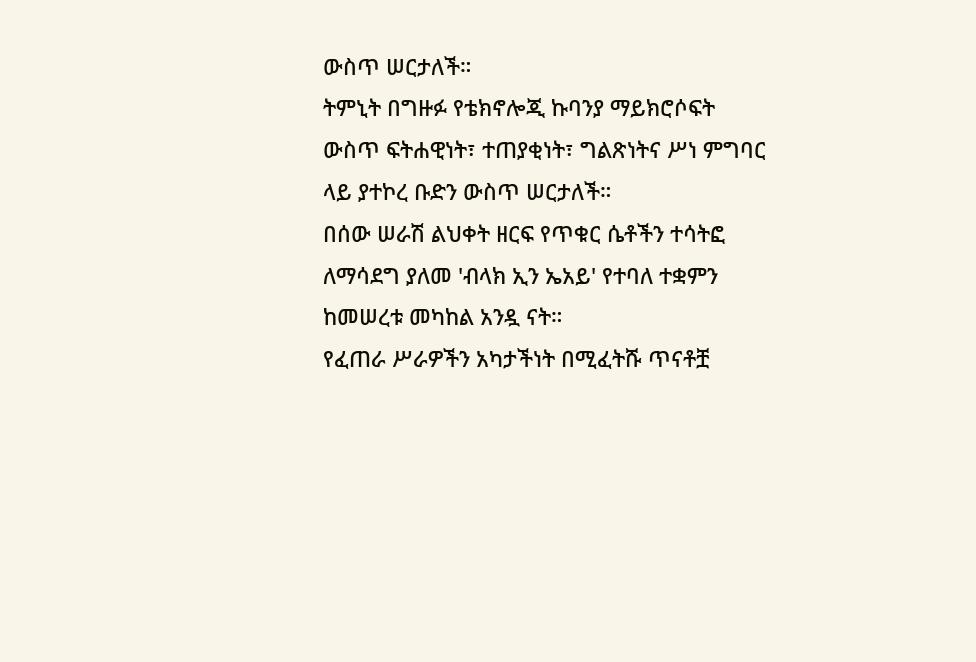ውስጥ ሠርታለች።
ትምኒት በግዙፉ የቴክኖሎጂ ኩባንያ ማይክሮሶፍት ውስጥ ፍትሐዊነት፣ ተጠያቂነት፣ ግልጽነትና ሥነ ምግባር ላይ ያተኮረ ቡድን ውስጥ ሠርታለች።
በሰው ሠራሽ ልህቀት ዘርፍ የጥቁር ሴቶችን ተሳትፎ ለማሳደግ ያለመ 'ብላክ ኢን ኤአይ' የተባለ ተቋምን ከመሠረቱ መካከል አንዷ ናት።
የፈጠራ ሥራዎችን አካታችነት በሚፈትሹ ጥናቶቿ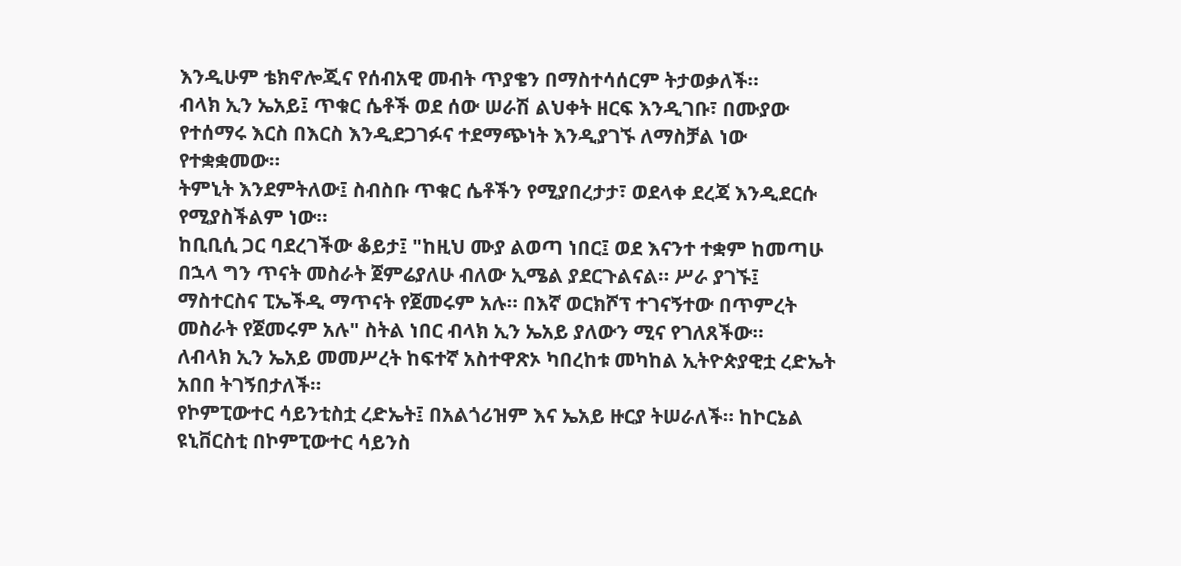እንዲሁም ቴክኖሎጂና የሰብአዊ መብት ጥያቄን በማስተሳሰርም ትታወቃለች።
ብላክ ኢን ኤአይ፤ ጥቁር ሴቶች ወደ ሰው ሠራሽ ልህቀት ዘርፍ እንዲገቡ፣ በሙያው የተሰማሩ እርስ በእርስ እንዲደጋገፉና ተደማጭነት እንዲያገኙ ለማስቻል ነው የተቋቋመው።
ትምኒት እንደምትለው፤ ስብስቡ ጥቁር ሴቶችን የሚያበረታታ፣ ወደላቀ ደረጃ እንዲደርሱ የሚያስችልም ነው።
ከቢቢሲ ጋር ባደረገችው ቆይታ፤ "ከዚህ ሙያ ልወጣ ነበር፤ ወደ እናንተ ተቋም ከመጣሁ በኋላ ግን ጥናት መስራት ጀምሬያለሁ ብለው ኢሜል ያደርጉልናል። ሥራ ያገኙ፤ ማስተርስና ፒኤችዲ ማጥናት የጀመሩም አሉ። በእኛ ወርክሾፕ ተገናኝተው በጥምረት መስራት የጀመሩም አሉ" ስትል ነበር ብላክ ኢን ኤአይ ያለውን ሚና የገለጸችው።
ለብላክ ኢን ኤአይ መመሥረት ከፍተኛ አስተዋጽኦ ካበረከቱ መካከል ኢትዮጵያዊቷ ረድኤት አበበ ትገኝበታለች።
የኮምፒውተር ሳይንቲስቷ ረድኤት፤ በአልጎሪዝም እና ኤአይ ዙርያ ትሠራለች። ከኮርኔል ዩኒቨርስቲ በኮምፒውተር ሳይንስ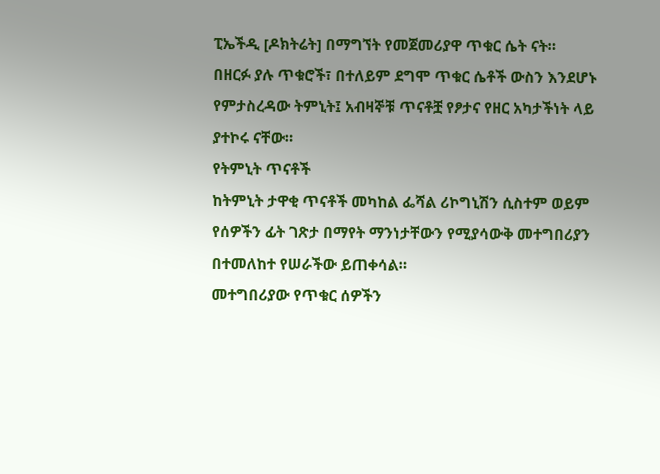ፒኤችዲ [ዶክትሬት] በማግኘት የመጀመሪያዋ ጥቁር ሴት ናት።
በዘርፉ ያሉ ጥቁሮች፣ በተለይም ደግሞ ጥቁር ሴቶች ውስን እንደሆኑ የምታስረዳው ትምኒት፤ አብዛኞቹ ጥናቶቿ የፆታና የዘር አካታችነት ላይ ያተኮሩ ናቸው።
የትምኒት ጥናቶች
ከትምኒት ታዋቂ ጥናቶች መካከል ፌሻል ሪኮግኒሽን ሲስተም ወይም የሰዎችን ፊት ገጽታ በማየት ማንነታቸውን የሚያሳውቅ መተግበሪያን በተመለከተ የሠራችው ይጠቀሳል።
መተግበሪያው የጥቁር ሰዎችን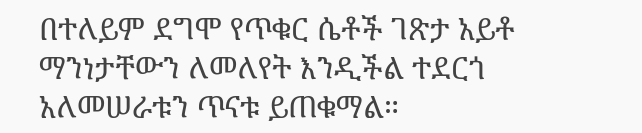በተለይም ደግሞ የጥቁር ሴቶች ገጽታ አይቶ ማንነታቸውን ለመለየት እንዲችል ተደርጎ አለመሠራቱን ጥናቱ ይጠቁማል።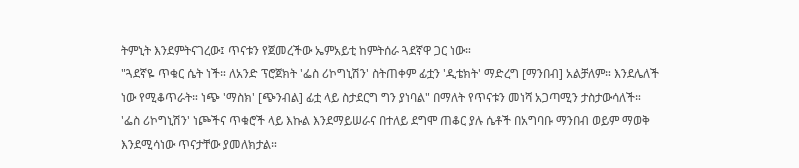ትምኒት እንደምትናገረው፤ ጥናቱን የጀመረችው ኤምአይቲ ከምትሰራ ጓደኛዋ ጋር ነው።
"ጓደኛዬ ጥቁር ሴት ነች። ለአንድ ፕሮጀክት 'ፌስ ሪኮግኒሽን' ስትጠቀም ፊቷን 'ዲቴክት' ማድረግ [ማንበብ] አልቻለም። እንደሌለች ነው የሚቆጥራት። ነጭ 'ማስክ' [ጭንብል] ፊቷ ላይ ስታደርግ ግን ያነባል" በማለት የጥናቱን መነሻ አጋጣሚን ታስታውሳለች።
'ፌስ ሪኮግኒሽን' ነጮችና ጥቁሮች ላይ እኩል እንደማይሠራና በተለይ ደግሞ ጠቆር ያሉ ሴቶች በአግባቡ ማንበብ ወይም ማወቅ እንደሚሳነው ጥናታቸው ያመለክታል።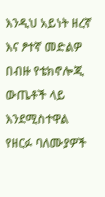እንዲህ አይነት ዘረኛ እና ፆተኛ መድልዎ በብዙ የቴክኖሎጂ ውጤቶች ላይ እንደሚስተዋል የዘርፉ ባለሙያዎች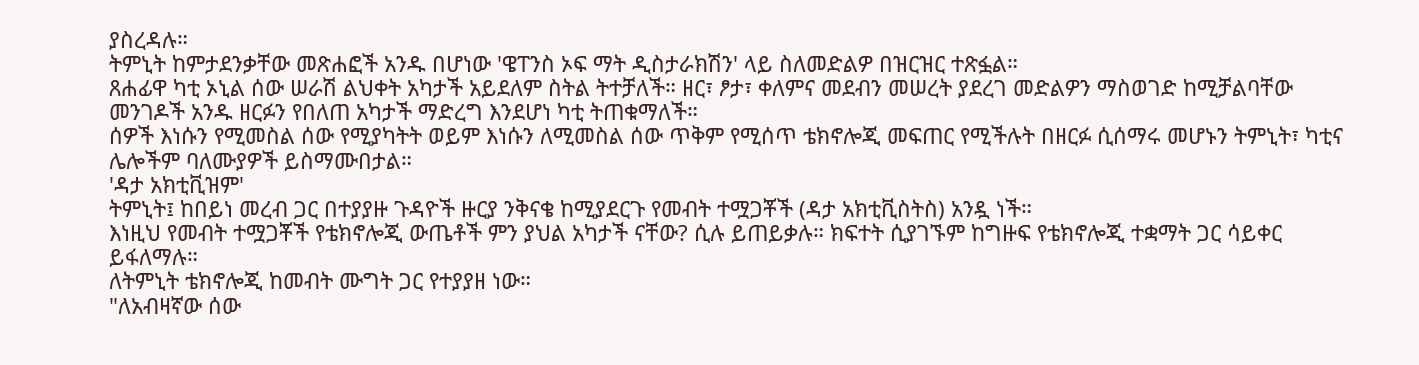ያስረዳሉ።
ትምኒት ከምታደንቃቸው መጽሐፎች አንዱ በሆነው 'ዌፐንስ ኦፍ ማት ዲስታራክሽን' ላይ ስለመድልዎ በዝርዝር ተጽፏል።
ጸሐፊዋ ካቲ ኦኒል ሰው ሠራሽ ልህቀት አካታች አይደለም ስትል ትተቻለች። ዘር፣ ፆታ፣ ቀለምና መደብን መሠረት ያደረገ መድልዎን ማስወገድ ከሚቻልባቸው መንገዶች አንዱ ዘርፉን የበለጠ አካታች ማድረግ እንደሆነ ካቲ ትጠቁማለች።
ሰዎች እነሱን የሚመስል ሰው የሚያካትት ወይም እነሱን ለሚመስል ሰው ጥቅም የሚሰጥ ቴክኖሎጂ መፍጠር የሚችሉት በዘርፉ ሲሰማሩ መሆኑን ትምኒት፣ ካቲና ሌሎችም ባለሙያዎች ይስማሙበታል።
'ዳታ አክቲቪዝም'
ትምኒት፤ ከበይነ መረብ ጋር በተያያዙ ጉዳዮች ዙርያ ንቅናቄ ከሚያደርጉ የመብት ተሟጋቾች (ዳታ አክቲቪስትስ) አንዷ ነች።
እነዚህ የመብት ተሟጋቾች የቴክኖሎጂ ውጤቶች ምን ያህል አካታች ናቸው? ሲሉ ይጠይቃሉ። ክፍተት ሲያገኙም ከግዙፍ የቴክኖሎጂ ተቋማት ጋር ሳይቀር ይፋለማሉ።
ለትምኒት ቴክኖሎጂ ከመብት ሙግት ጋር የተያያዘ ነው።
"ለአብዛኛው ሰው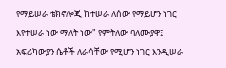የማይሠራ ቴክኖሎጂ ከተሠራ ለሰው የማይሆን ነገር እየተሠራ ነው ማለት ነው" የምትለው ባለሙያዋ፤ አፍሪካውያን ሴቶች ለራሳቸው የሚሆን ነገር እንዲሠራ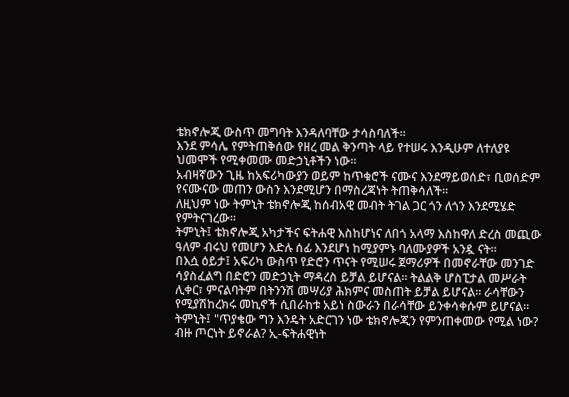ቴክኖሎጂ ውስጥ መግባት እንዳለባቸው ታሳስባለች።
እንደ ምሳሌ የምትጠቅሰው የዘረ መል ቅንጣት ላይ የተሠሩ እንዲሁም ለተለያዩ ህመሞች የሚቀመሙ መድኃኒቶችን ነው።
አብዛኛውን ጊዜ ከአፍሪካውያን ወይም ከጥቁሮች ናሙና እንደማይወሰድ፣ ቢወሰድም የናሙናው መጠን ውስን እንደሚሆን በማስረጃነት ትጠቅሳለች።
ለዚህም ነው ትምኒት ቴክኖሎጂ ከሰብአዊ መብት ትገል ጋር ጎን ለጎን እንደሚሄድ የምትናገረው።
ትምኒት፤ ቴክኖሎጂ አካታችና ፍትሐዊ እስከሆነና ለበጎ አላማ እስከዋለ ድረስ መጪው ዓለም ብሩህ የመሆን እድሉ ሰፊ እንደሆነ ከሚያምኑ ባለሙያዎች አንዷ ናት።
በእሷ ዕይታ፤ አፍሪካ ውስጥ የድሮን ጥናት የሚሠሩ ጀማሪዎች በመኖራቸው መንገድ ሳያስፈልግ በድሮን መድኃኒት ማዳረስ ይቻል ይሆናል። ትልልቅ ሆስፒታል መሥራት ሊቀር፣ ምናልባትም በትንንሽ መሣሪያ ሕክምና መስጠት ይቻል ይሆናል። ራሳቸውን የሚያሽከረክሩ መኪኖች ሲበራከቱ አይነ ስውራን በራሳቸው ይንቀሳቀሱም ይሆናል።
ትምኒት፤ "ጥያቄው ግን እንዴት አድርገን ነው ቴክኖሎጂን የምንጠቀመው የሚል ነው? ብዙ ጦርነት ይኖራል? ኢ-ፍትሐዊነት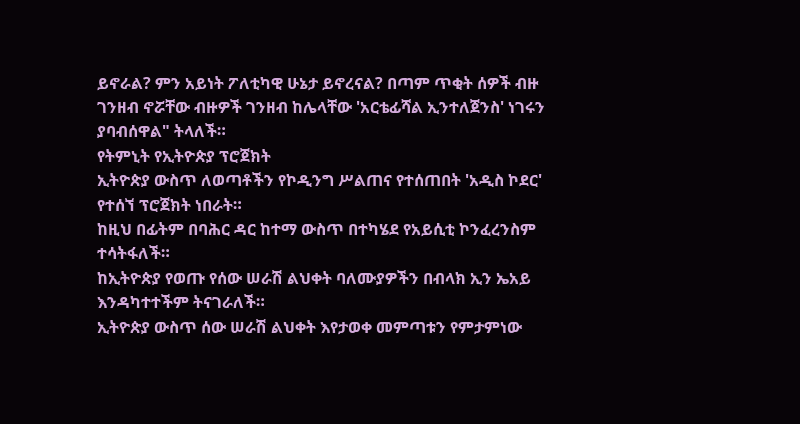ይኖራል? ምን አይነት ፖለቲካዊ ሁኔታ ይኖረናል? በጣም ጥቂት ሰዎች ብዙ ገንዘብ ኖሯቸው ብዙዎች ገንዘብ ከሌላቸው 'አርቴፊሻል ኢንተለጀንስ' ነገሩን ያባብሰዋል" ትላለች።
የትምኒት የኢትዮጵያ ፕሮጀክት
ኢትዮጵያ ውስጥ ለወጣቶችን የኮዲንግ ሥልጠና የተሰጠበት 'አዲስ ኮደር' የተሰኘ ፕሮጀክት ነበራት።
ከዚህ በፊትም በባሕር ዳር ከተማ ውስጥ በተካሄደ የአይሲቲ ኮንፈረንስም ተሳትፋለች።
ከኢትዮጵያ የወጡ የሰው ሠራሽ ልህቀት ባለሙያዎችን በብላክ ኢን ኤአይ እንዳካተተችም ትናገራለች።
ኢትዮጵያ ውስጥ ሰው ሠራሽ ልህቀት እየታወቀ መምጣቱን የምታምነው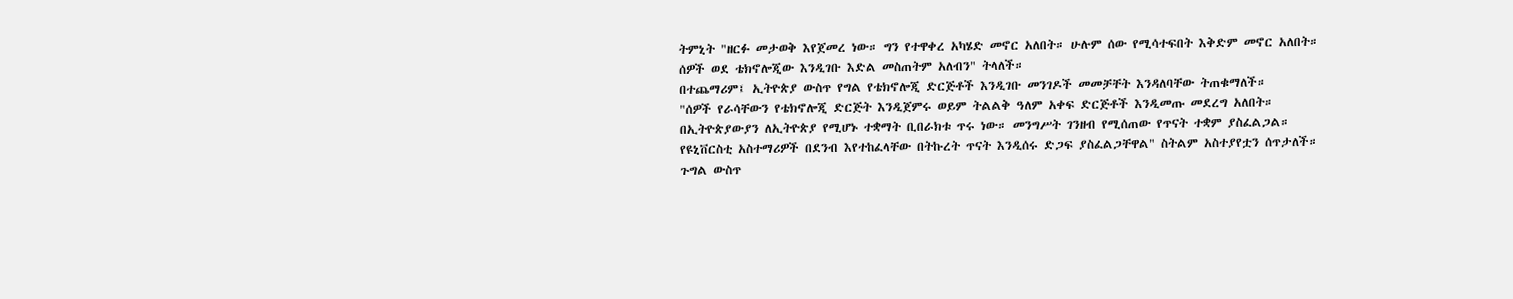ትምኒት "ዘርፉ መታወቅ እየጀመረ ነው። ግን የተዋቀረ አካሄድ መኖር አለበት። ሁሉም ሰው የሚሳተፍበት እቅድም መኖር አለበት። ሰዎች ወደ ቴክኖሎጂው እንዲገቡ እድል መስጠትም አለብን" ትላለች።
በተጨማሪም፤ ኢትዮጵያ ውስጥ የግል የቴክኖሎጂ ድርጅቶች እንዲገቡ መንገዶች መመቻቸት እንዳለባቸው ትጠቁማለች።
"ሰዎች የራሳቸውን የቴክኖሎጂ ድርጅት እንዲጀምሩ ወይም ትልልቅ ዓለም አቀፍ ድርጅቶች እንዲመጡ መደረግ አለበት። በኢትዮጵያውያን ለኢትዮጵያ የሚሆኑ ተቋማት ቢበራክቱ ጥሩ ነው። መንግሥት ገንዘብ የሚሰጠው የጥናት ተቋም ያስፈልጋል። የዩኒቨርስቲ አስተማሪዎች በደንብ እየተከፈላቸው በትኩረት ጥናት እንዲሰሩ ድጋፍ ያስፈልጋቸዋል" ስትልም አስተያየቷን ሰጥታለች።
ጉግል ውስጥ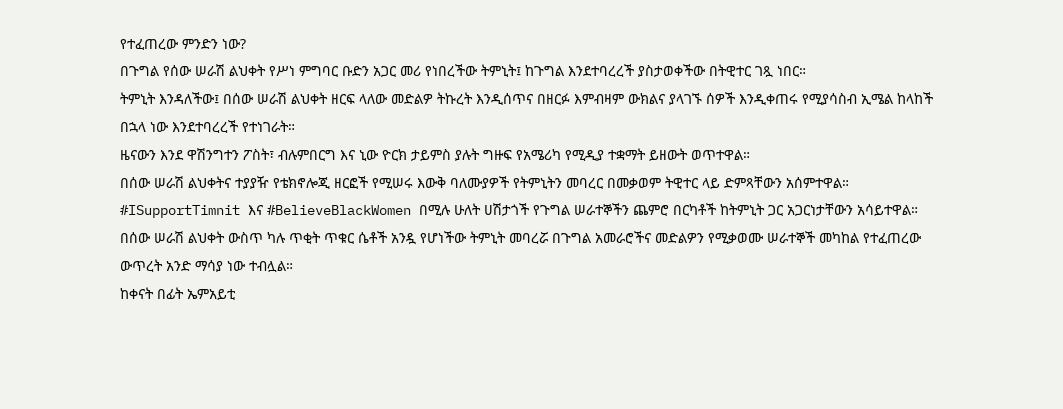የተፈጠረው ምንድን ነው?
በጉግል የሰው ሠራሽ ልህቀት የሥነ ምግባር ቡድን አጋር መሪ የነበረችው ትምኒት፤ ከጉግል እንደተባረረች ያስታወቀችው በትዊተር ገጿ ነበር።
ትምኒት እንዳለችው፤ በሰው ሠራሽ ልህቀት ዘርፍ ላለው መድልዎ ትኩረት እንዲሰጥና በዘርፉ እምብዛም ውክልና ያላገኙ ሰዎች እንዲቀጠሩ የሚያሳስብ ኢሜል ከላከች በኋላ ነው እንደተባረረች የተነገራት።
ዜናውን እንደ ዋሽንግተን ፖስት፣ ብሉምበርግ እና ኒው ዮርክ ታይምስ ያሉት ግዙፍ የአሜሪካ የሚዲያ ተቋማት ይዘውት ወጥተዋል።
በሰው ሠራሽ ልህቀትና ተያያዥ የቴክኖሎጂ ዘርፎች የሚሠሩ እውቅ ባለሙያዎች የትምኒትን መባረር በመቃወም ትዊተር ላይ ድምጻቸውን አሰምተዋል።
#ISupportTimnit እና #BelieveBlackWomen በሚሉ ሁለት ሀሽታጎች የጉግል ሠራተኞችን ጨምሮ በርካቶች ከትምኒት ጋር አጋርነታቸውን አሳይተዋል።
በሰው ሠራሽ ልህቀት ውስጥ ካሉ ጥቂት ጥቁር ሴቶች አንዷ የሆነችው ትምኒት መባረሯ በጉግል አመራሮችና መድልዎን የሚቃወሙ ሠራተኞች መካከል የተፈጠረው ውጥረት አንድ ማሳያ ነው ተብሏል።
ከቀናት በፊት ኤምአይቲ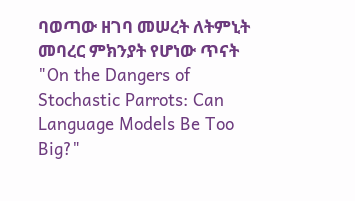ባወጣው ዘገባ መሠረት ለትምኒት መባረር ምክንያት የሆነው ጥናት "On the Dangers of Stochastic Parrots: Can Language Models Be Too Big?"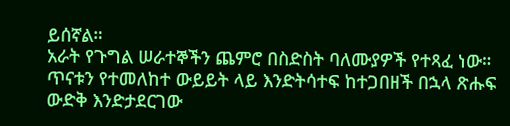ይሰኛል።
አራት የጉግል ሠራተኞችን ጨምሮ በስድስት ባለሙያዎች የተጻፈ ነው።
ጥናቱን የተመለከተ ውይይት ላይ እንድትሳተፍ ከተጋበዘች በኋላ ጽሑፍ ውድቅ እንድታደርገው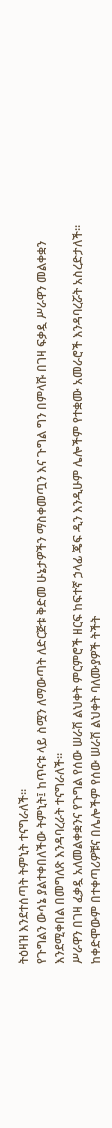ትዕዛዝ እንደተሰጣት ትምኒት ተናግራለች።
የጉግልን ውሳኔ ያልተቀበለችው ትምኒት፤ ከጥናቱ ላይ ስሟን ለማውጣት ለድርጅቱ ቅድመ ሁኔታዎችን ማስቀመጧን እና ጉግል ግን በምላሹ በገዛ ፍቃዷ ሥራዋን መልቀቋን እንደሚቀበል በመግለጽ እንዳባረራት ተናግራለች።
ሥራዋን በገዛ ፈቃዷ አለመልቀቋንና የጉግል የሰው ሠራሽ ልህቀት ምርምሮች ዘርፍ ከፍተኛ ኃላፊ ጄፍ ዲን እንዲሁም ሌሎችም የተቋሙ አመራሮች እንዳባረሯት አስረድታለች።
ከቀድሞውም በተቀጣሪዎቹና በሌሎችም የሰው ሠራሽ ልህቀት ባለሙያዎች ትችት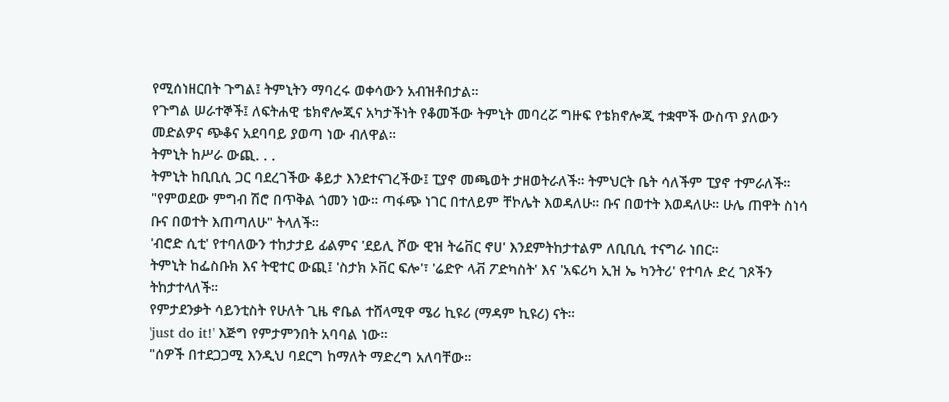የሚሰነዘርበት ጉግል፤ ትምኒትን ማባረሩ ወቀሳውን አብዝቶበታል።
የጉግል ሠራተኞች፤ ለፍትሐዊ ቴክኖሎጂና አካታችነት የቆመችው ትምኒት መባረሯ ግዙፍ የቴክኖሎጂ ተቋሞች ውስጥ ያለውን መድልዎና ጭቆና አደባባይ ያወጣ ነው ብለዋል።
ትምኒት ከሥራ ውጪ. . .
ትምኒት ከቢቢሲ ጋር ባደረገችው ቆይታ እንደተናገረችው፤ ፒያኖ መጫወት ታዘወትራለች። ትምህርት ቤት ሳለችም ፒያኖ ተምራለች።
"የምወደው ምግብ ሽሮ በጥቅል ጎመን ነው። ጣፋጭ ነገር በተለይም ቸኮሌት እወዳለሁ። ቡና በወተት እወዳለሁ። ሁሌ ጠዋት ስነሳ ቡና በወተት እጠጣለሁ" ትላለች።
'ብሮድ ሲቲ' የተባለውን ተከታታይ ፊልምና 'ደይሊ ሾው ዊዝ ትሬቨር ኖሀ' እንደምትከታተልም ለቢቢሲ ተናግራ ነበር።
ትምኒት ከፌስቡክ እና ትዊተር ውጪ፤ 'ስታክ ኦቨር ፍሎ'፣ 'ሬድዮ ላቭ ፖድካስት' እና 'አፍሪካ ኢዝ ኤ ካንትሪ' የተባሉ ድረ ገጾችን ትከታተላለች።
የምታደንቃት ሳይንቲስት የሁለት ጊዜ ኖቤል ተሸላሚዋ ሜሪ ኪዩሪ (ማዳም ኪዩሪ) ናት።
'just do it!' እጅግ የምታምንበት አባባል ነው።
"ሰዎች በተደጋጋሚ እንዲህ ባደርግ ከማለት ማድረግ አለባቸው።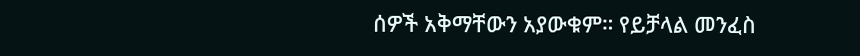ሰዎች አቅማቸውን አያውቁም። የይቻላል መንፈስ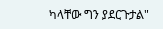ካላቸው ግን ያደርጉታል"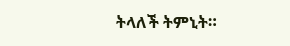ትላለች ትምኒት።